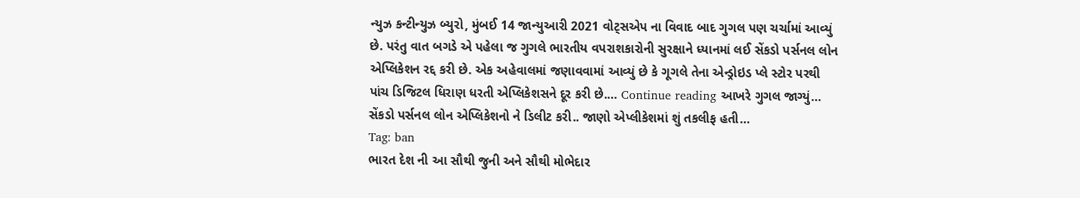ન્યુઝ કન્ટીન્યુઝ બ્યુરો, મુંબઈ 14 જાન્યુઆરી 2021 વોટ્સએપ ના વિવાદ બાદ ગુગલ પણ ચર્ચામાં આવ્યું છે. પરંતુ વાત બગડે એ પહેલા જ ગુગલે ભારતીય વપરાશકારોની સુરક્ષાને ધ્યાનમાં લઈ સેંકડો પર્સનલ લોન એપ્લિકેશન રદ્દ કરી છે. એક અહેવાલમાં જણાવવામાં આવ્યું છે કે ગૂગલે તેના એન્ડ્રોઇડ પ્લે સ્ટોર પરથી પાંચ ડિજિટલ ધિરાણ ધરતી એપ્લિકેશસને દૂર કરી છે.… Continue reading આખરે ગુગલ જાગ્યું… સેંકડો પર્સનલ લોન એપ્લિકેશનો ને ડિલીટ કરી.. જાણો એપ્લીકેશમાં શું તકલીફ હતી…
Tag: ban
ભારત દેશ ની આ સૌથી જુની અને સૌથી મોભેદાર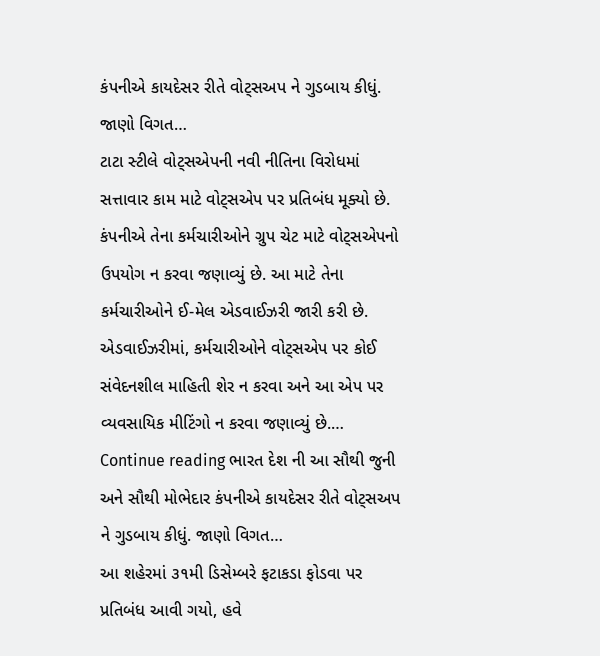કંપનીએ કાયદેસર રીતે વોટ્સઅપ ને ગુડબાય કીધું. જાણો વિગત…
ટાટા સ્ટીલે વોટ્સએપની નવી નીતિના વિરોધમાં સત્તાવાર કામ માટે વોટ્સએપ પર પ્રતિબંધ મૂક્યો છે. કંપનીએ તેના કર્મચારીઓને ગ્રુપ ચેટ માટે વોટ્સએપનો ઉપયોગ ન કરવા જણાવ્યું છે. આ માટે તેના કર્મચારીઓને ઈ-મેલ એડવાઈઝરી જારી કરી છે. એડવાઈઝરીમાં, કર્મચારીઓને વોટ્સએપ પર કોઈ સંવેદનશીલ માહિતી શેર ન કરવા અને આ એપ પર વ્યવસાયિક મીટિંગો ન કરવા જણાવ્યું છે.… Continue reading ભારત દેશ ની આ સૌથી જુની અને સૌથી મોભેદાર કંપનીએ કાયદેસર રીતે વોટ્સઅપ ને ગુડબાય કીધું. જાણો વિગત…
આ શહેરમાં ૩૧મી ડિસેમ્બરે ફટાકડા ફોડવા પર પ્રતિબંધ આવી ગયો, હવે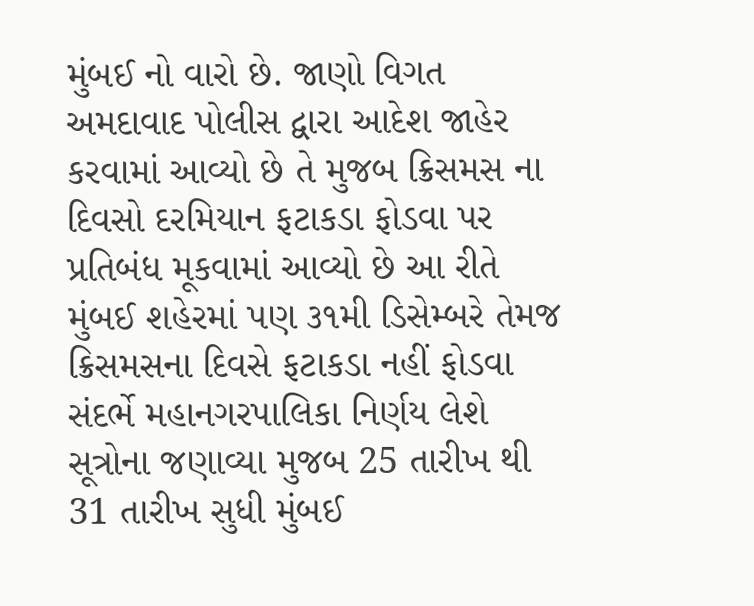મુંબઈ નો વારો છે. જાણો વિગત
અમદાવાદ પોલીસ દ્વારા આદેશ જાહેર કરવામાં આવ્યો છે તે મુજબ ક્રિસમસ ના દિવસો દરમિયાન ફટાકડા ફોડવા પર પ્રતિબંધ મૂકવામાં આવ્યો છે આ રીતે મુંબઈ શહેરમાં પણ ૩૧મી ડિસેમ્બરે તેમજ ક્રિસમસના દિવસે ફટાકડા નહીં ફોડવા સંદર્ભે મહાનગરપાલિકા નિર્ણય લેશે સૂત્રોના જણાવ્યા મુજબ 25 તારીખ થી 31 તારીખ સુધી મુંબઈ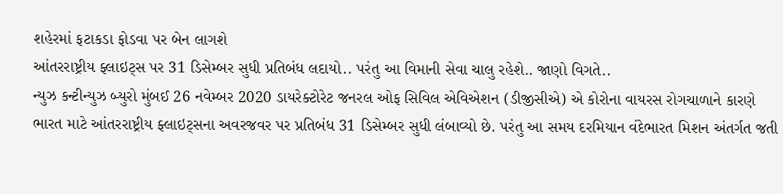શહેરમાં ફટાકડા ફોડવા પર બેન લાગશે
આંતરરાષ્ટ્રીય ફ્લાઇટ્સ પર 31 ડિસેમ્બર સુધી પ્રતિબંધ લદાયો.. પરંતુ આ વિમાની સેવા ચાલુ રહેશે.. જાણો વિગતે..
ન્યુઝ કન્ટીન્યુઝ બ્યુરો મુંબઈ 26 નવેમ્બર 2020 ડાયરેક્ટોરેટ જનરલ ઓફ સિવિલ એવિએશન (ડીજીસીએ) એ કોરોના વાયરસ રોગચાળાને કારણે ભારત માટે આંતરરાષ્ટ્રીય ફ્લાઇટ્સના અવરજવર પર પ્રતિબંધ 31 ડિસેમ્બર સુધી લંબાવ્યો છે. પરંતુ આ સમય દરમિયાન વંદેભારત મિશન અંતર્ગત જતી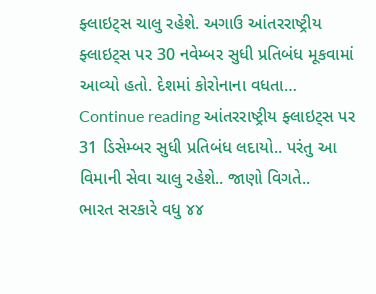ફ્લાઇટ્સ ચાલુ રહેશે. અગાઉ આંતરરાષ્ટ્રીય ફ્લાઇટ્સ પર 30 નવેમ્બર સુધી પ્રતિબંધ મૂકવામાં આવ્યો હતો. દેશમાં કોરોનાના વધતા… Continue reading આંતરરાષ્ટ્રીય ફ્લાઇટ્સ પર 31 ડિસેમ્બર સુધી પ્રતિબંધ લદાયો.. પરંતુ આ વિમાની સેવા ચાલુ રહેશે.. જાણો વિગતે..
ભારત સરકારે વધુ ૪૪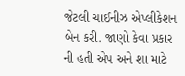જેટલી ચાઈનીઝ એપ્લીકેશન બેન કરી. જાણો કેવા પ્રકાર ની હતી એપ અને શા માટે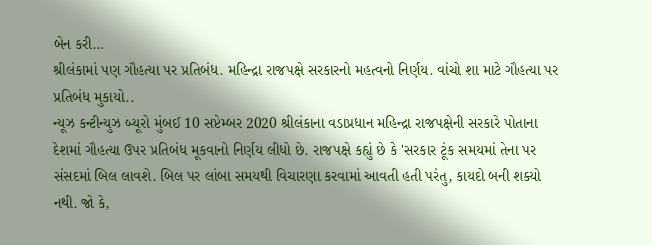બેન કરી…
શ્રીલંકામાં પણ ગૌહત્યા પર પ્રતિબંધ. મહિન્દ્રા રાજપક્ષે સરકારનો મહત્વનો નિર્ણય. વાંચો શા માટે ગૌહત્યા પર પ્રતિબંધ મુકાયો..
ન્યૂઝ કન્ટીન્યુઝ બ્યૂરો મુંબઈ 10 સપ્ટેમ્બર 2020 શ્રીલંકાના વડાપ્રધાન મહિન્દ્રા રાજપક્ષેની સરકારે પોતાના દેશમાં ગૌહત્યા ઉપર પ્રતિબંધ મૂકવાનો નિર્ણય લીધો છે. રાજપક્ષે કહ્યું છે કે 'સરકાર ટૂંક સમયમાં તેના પર સંસદમાં બિલ લાવશે. બિલ પર લાંબા સમયથી વિચારણા કરવામાં આવતી હતી પરંતુ, કાયદો બની શક્યો નથી. જો કે,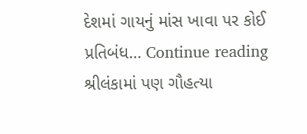દેશમાં ગાયનું માંસ ખાવા પર કોઈ પ્રતિબંધ… Continue reading શ્રીલંકામાં પણ ગૌહત્યા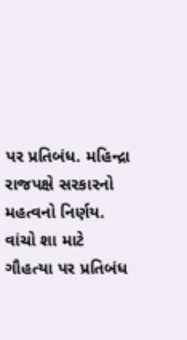પર પ્રતિબંધ. મહિન્દ્રા રાજપક્ષે સરકારનો મહત્વનો નિર્ણય. વાંચો શા માટે ગૌહત્યા પર પ્રતિબંધ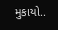મુકાયો..